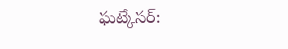ఘట్కేసర్: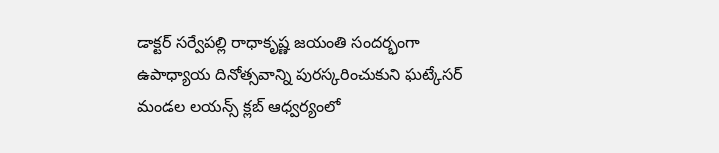డాక్టర్ సర్వేపల్లి రాధాకృష్ణ జయంతి సందర్భంగా ఉపాధ్యాయ దినోత్సవాన్ని పురస్కరించుకుని ఘట్కేసర్ మండల లయన్స్ క్లబ్ ఆధ్వర్యంలో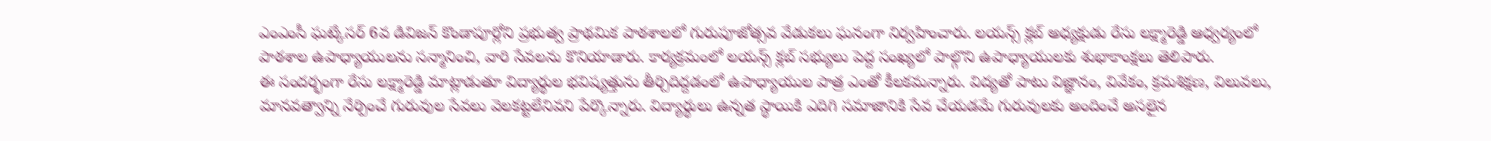ఎంఎంసీ ఘట్కేసర్ 6వ డివిజన్ కొండాపూర్లోని ప్రభుత్వ ప్రాథమిక పాఠశాలలో గురుపూజోత్సవ వేడుకలు ఘనంగా నిర్వహించారు. లయన్స్ క్లబ్ అధ్యక్షుడు రేసు లక్ష్మారెడ్డి ఆధ్వర్యంలో పాఠశాల ఉపాధ్యాయులను సన్మానించి, వారి సేవలను కొనియాడారు. కార్యక్రమంలో లయన్స్ క్లబ్ సభ్యులు పెద్ద సంఖ్యలో పాల్గొని ఉపాధ్యాయులకు శుభాకాంక్షలు తెలిపారు.
ఈ సందర్భంగా రేసు లక్ష్మారెడ్డి మాట్లాడుతూ విద్యార్థుల భవిష్యత్తును తీర్చిదిద్దడంలో ఉపాధ్యాయుల పాత్ర ఎంతో కీలకమన్నారు. విద్యతో పాటు విజ్ఞానం, వివేకం, క్రమశిక్షణ, విలువలు, మానవత్వాన్ని నేర్పించే గురువుల సేవలు వెలకట్టలేనివని పేర్కొన్నారు. విద్యార్థులు ఉన్నత స్థాయికి ఎదిగి సమాజానికి సేవ చేయడమే గురువులకు అందించే అసలైన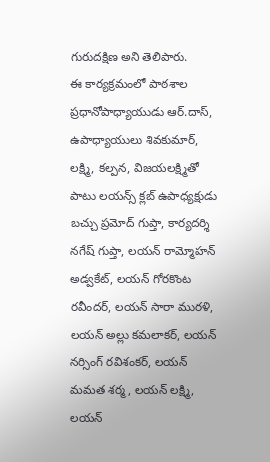గురుదక్షిణ అని తెలిపారు.
ఈ కార్యక్రమంలో పాఠశాల ప్రధానోపాధ్యాయుడు ఆర్.దాస్, ఉపాధ్యాయులు శివకుమార్, లక్ష్మి, కల్పన, విజయలక్ష్మితో పాటు లయన్స్ క్లబ్ ఉపాధ్యక్షుడు బచ్చు ప్రమోద్ గుప్తా, కార్యదర్శి నగేష్ గుప్తా, లయన్ రామ్మోహన్ అడ్వకేట్, లయన్ గోరకొంట రవీందర్, లయన్ సారా మురళి, లయన్ అల్లు కమలాకర్, లయన్ నర్సింగ్ రవిశంకర్, లయన్ మమత శర్మ, లయన్ లక్ష్మి, లయన్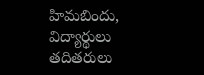హిమబిందు, విద్యార్థులు తదితరులు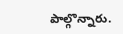పాల్గొన్నారు.